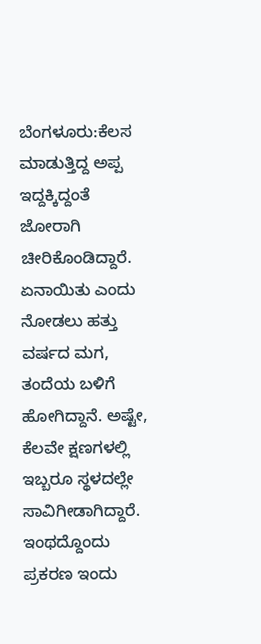ಬೆಂಗಳೂರು:ಕೆಲಸ ಮಾಡುತ್ತಿದ್ದ ಅಪ್ಪ ಇದ್ದಕ್ಕಿದ್ದಂತೆ ಜೋರಾಗಿ ಚೀರಿಕೊಂಡಿದ್ದಾರೆ. ಏನಾಯಿತು ಎಂದು ನೋಡಲು ಹತ್ತು ವರ್ಷದ ಮಗ, ತಂದೆಯ ಬಳಿಗೆ ಹೋಗಿದ್ದಾನೆ. ಅಷ್ಟೇ, ಕೆಲವೇ ಕ್ಷಣಗಳಲ್ಲಿ ಇಬ್ಬರೂ ಸ್ಥಳದಲ್ಲೇ ಸಾವಿಗೀಡಾಗಿದ್ದಾರೆ.
ಇಂಥದ್ದೊಂದು ಪ್ರಕರಣ ಇಂದು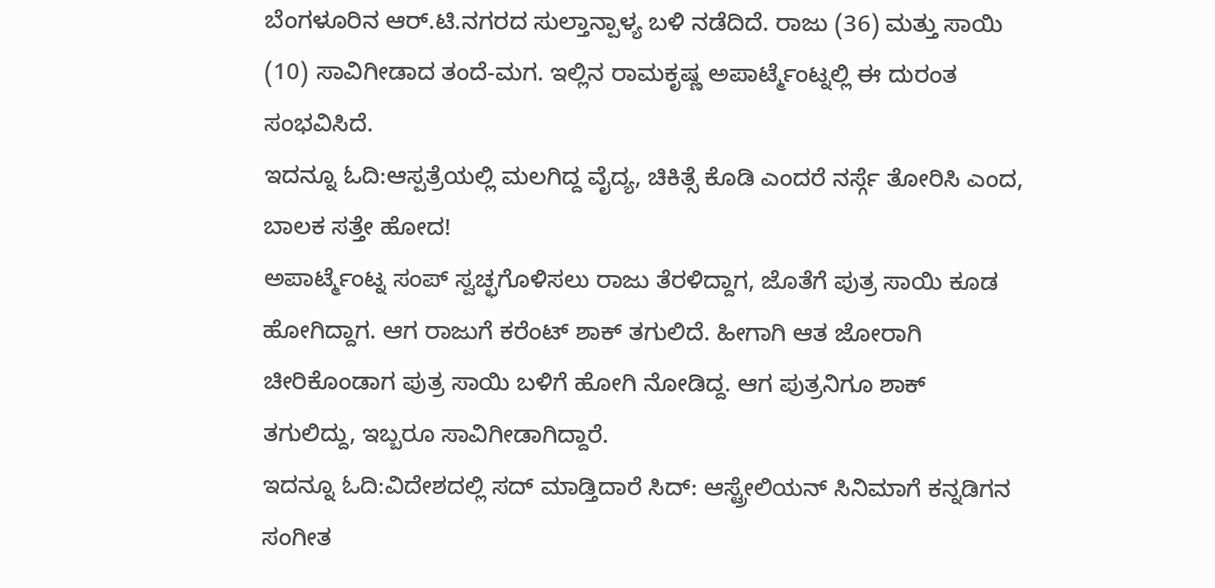ಬೆಂಗಳೂರಿನ ಆರ್.ಟಿ.ನಗರದ ಸುಲ್ತಾನ್ಪಾಳ್ಯ ಬಳಿ ನಡೆದಿದೆ. ರಾಜು (36) ಮತ್ತು ಸಾಯಿ (10) ಸಾವಿಗೀಡಾದ ತಂದೆ-ಮಗ. ಇಲ್ಲಿನ ರಾಮಕೃಷ್ಣ ಅಪಾರ್ಟ್ಮೆಂಟ್ನಲ್ಲಿ ಈ ದುರಂತ ಸಂಭವಿಸಿದೆ.
ಇದನ್ನೂ ಓದಿ:ಆಸ್ಪತ್ರೆಯಲ್ಲಿ ಮಲಗಿದ್ದ ವೈದ್ಯ, ಚಿಕಿತ್ಸೆ ಕೊಡಿ ಎಂದರೆ ನರ್ಸ್ಗೆ ತೋರಿಸಿ ಎಂದ, ಬಾಲಕ ಸತ್ತೇ ಹೋದ!
ಅಪಾರ್ಟ್ಮೆಂಟ್ನ ಸಂಪ್ ಸ್ವಚ್ಛಗೊಳಿಸಲು ರಾಜು ತೆರಳಿದ್ದಾಗ, ಜೊತೆಗೆ ಪುತ್ರ ಸಾಯಿ ಕೂಡ ಹೋಗಿದ್ದಾಗ. ಆಗ ರಾಜುಗೆ ಕರೆಂಟ್ ಶಾಕ್ ತಗುಲಿದೆ. ಹೀಗಾಗಿ ಆತ ಜೋರಾಗಿ ಚೀರಿಕೊಂಡಾಗ ಪುತ್ರ ಸಾಯಿ ಬಳಿಗೆ ಹೋಗಿ ನೋಡಿದ್ದ. ಆಗ ಪುತ್ರನಿಗೂ ಶಾಕ್ ತಗುಲಿದ್ದು, ಇಬ್ಬರೂ ಸಾವಿಗೀಡಾಗಿದ್ದಾರೆ.
ಇದನ್ನೂ ಓದಿ:ವಿದೇಶದಲ್ಲಿ ಸದ್ ಮಾಡ್ತಿದಾರೆ ಸಿದ್: ಆಸ್ಟ್ರೇಲಿಯನ್ ಸಿನಿಮಾಗೆ ಕನ್ನಡಿಗನ ಸಂಗೀತ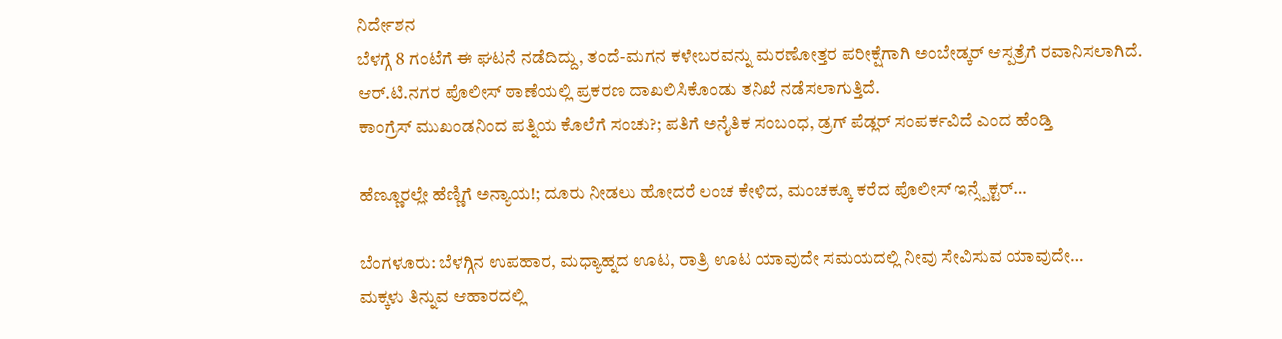ನಿರ್ದೇಶನ
ಬೆಳಗ್ಗೆ 8 ಗಂಟೆಗೆ ಈ ಘಟನೆ ನಡೆದಿದ್ದು, ತಂದೆ-ಮಗನ ಕಳೇಬರವನ್ನು ಮರಣೋತ್ತರ ಪರೀಕ್ಷೆಗಾಗಿ ಅಂಬೇಡ್ಕರ್ ಆಸ್ಪತ್ರೆಗೆ ರವಾನಿಸಲಾಗಿದೆ. ಆರ್.ಟಿ.ನಗರ ಪೊಲೀಸ್ ಠಾಣೆಯಲ್ಲಿ ಪ್ರಕರಣ ದಾಖಲಿಸಿಕೊಂಡು ತನಿಖೆ ನಡೆಸಲಾಗುತ್ತಿದೆ.
ಕಾಂಗ್ರೆಸ್ ಮುಖಂಡನಿಂದ ಪತ್ನಿಯ ಕೊಲೆಗೆ ಸಂಚು?; ಪತಿಗೆ ಅನೈತಿಕ ಸಂಬಂಧ, ಡ್ರಗ್ ಪೆಡ್ಲರ್ ಸಂಪರ್ಕವಿದೆ ಎಂದ ಹೆಂಡ್ತಿ

ಹೆಣ್ಣೂರಲ್ಲೇ ಹೆಣ್ಣಿಗೆ ಅನ್ಯಾಯ!; ದೂರು ನೀಡಲು ಹೋದರೆ ಲಂಚ ಕೇಳಿದ, ಮಂಚಕ್ಕೂ ಕರೆದ ಪೊಲೀಸ್ ಇನ್ಸ್ಪೆಕ್ಟರ್…

ಬೆಂಗಳೂರು: ಬೆಳಗ್ಗಿನ ಉಪಹಾರ, ಮಧ್ಯಾಹ್ನದ ಊಟ, ರಾತ್ರಿ ಊಟ ಯಾವುದೇ ಸಮಯದಲ್ಲಿ ನೀವು ಸೇವಿಸುವ ಯಾವುದೇ…
ಮಕ್ಕಳು ತಿನ್ನುವ ಆಹಾರದಲ್ಲಿ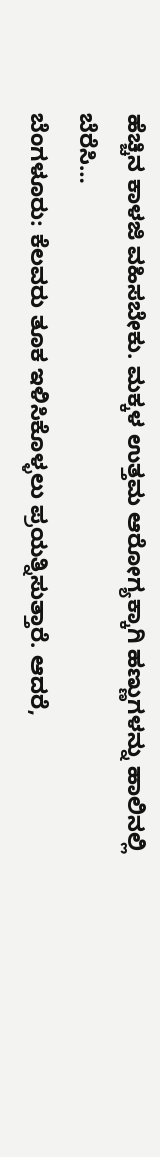ಹೆಚ್ಚಿನ ಕಾಳಜಿ ವಹಿಸಬೇಕು. ಮಕ್ಕಳ ಉತ್ತಮ ಆರೋಗ್ಯಕ್ಕಾಗಿ ಹಣ್ಣುಗಳನ್ನು ಹಾಲಿನಲ್ಲಿ ಬೆರೆಸಿ…
ಬೆಂಗಳೂರು: ಕೆಲವರು ತೂಕ ಇಳಿಸಿಕೊಳ್ಳಲು ಪ್ರಯತ್ನಿಸುತ್ತಾರೆ. ಆದರೆ,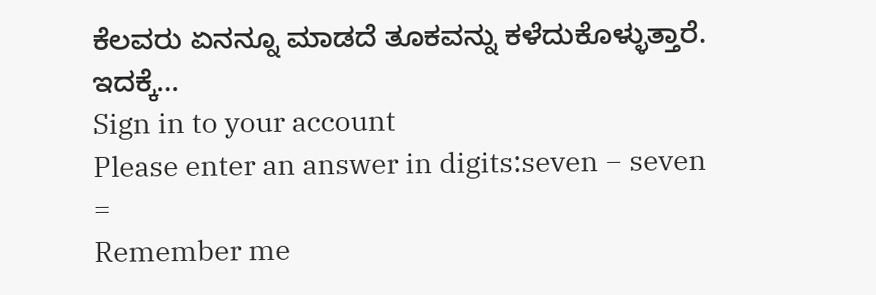ಕೆಲವರು ಏನನ್ನೂ ಮಾಡದೆ ತೂಕವನ್ನು ಕಳೆದುಕೊಳ್ಳುತ್ತಾರೆ. ಇದಕ್ಕೆ…
Sign in to your account
Please enter an answer in digits:seven − seven =
Remember me